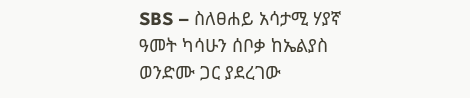SBS – ስለፀሐይ አሳታሚ ሃያኛ ዓመት ካሳሁን ሰቦቃ ከኤልያስ ወንድሙ ጋር ያደረገው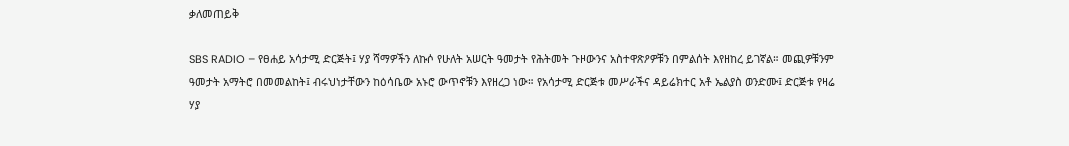ቃለመጠይቅ

SBS RADIO – የፀሐይ አሳታሚ ድርጅት፤ ሃያ ሻማዎችን ለኩሶ የሁለት አሠርት ዓመታት የሕትመት ጉዞውንና አስተዋጽዖዎቹን በምልሰት እየዘከረ ይገኛል። መጪዎቹንም ዓመታት አማትሮ በመመልከት፤ ብሩህነታቸውን ከዕሳቤው አኑሮ ውጥኖቹን እየዘረጋ ነው። የአሳታሚ ድርጅቱ መሥራችና ዳይሬክተር አቶ ኤልያስ ወንድሙ፤ ድርጅቱ የዛሬ ሃያ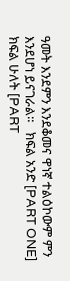ዓመት እንደምን እንደቆመና ዋነኛ ተልዕኮውም ምን እንደሆነ ይናገራል።   ክፍል አንድ [PART ONE]   ክፍል ሁለት [PART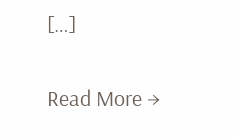[…]

Read More →